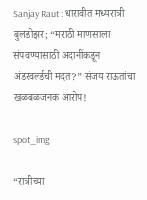Sanjay Raut : धारावीत मध्यरात्री बुलडोझर; “मराठी माणसाला संपवण्यासाठी अदानींकडून अंडरवर्ल्डची मदत?” संजय राऊतांचा खळबळजनक आरोप!

spot_img

“रात्रीच्या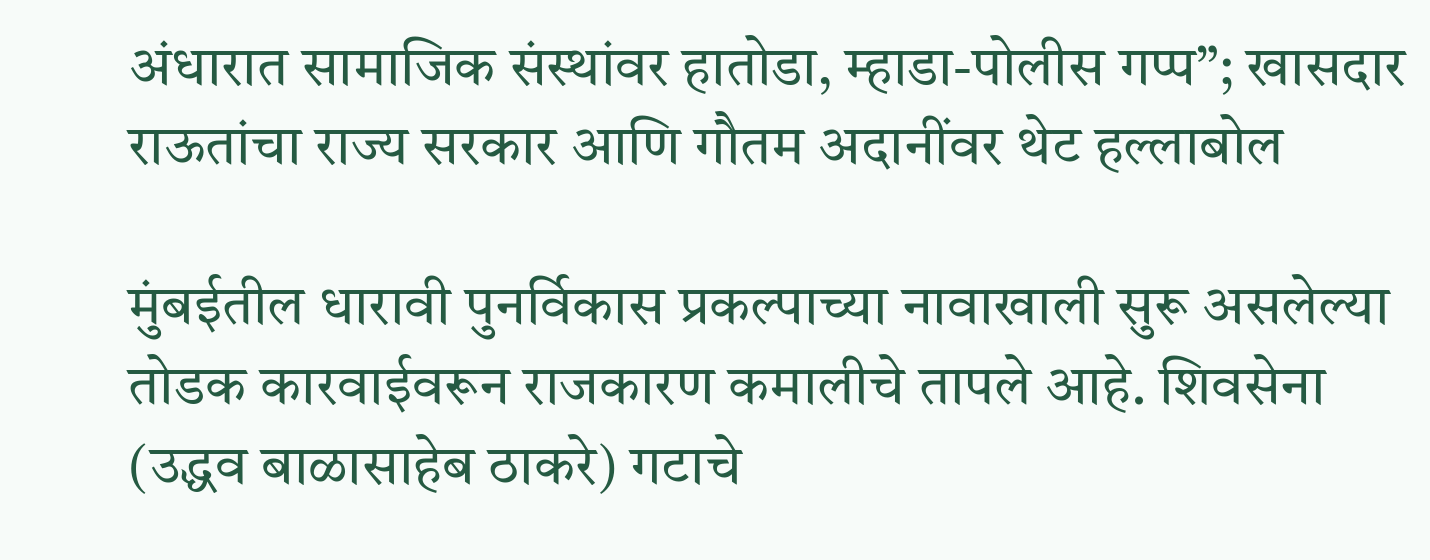अंधारात सामाजिक संस्थांवर हातोडा, म्हाडा-पोलीस गप्प”; खासदार राऊतांचा राज्य सरकार आणि गौतम अदानींवर थेट हल्लाबोल

मुंबईतील धारावी पुनर्विकास प्रकल्पाच्या नावाखाली सुरू असलेल्या तोडक कारवाईवरून राजकारण कमालीचे तापले आहे. शिवसेना (उद्धव बाळासाहेब ठाकरे) गटाचे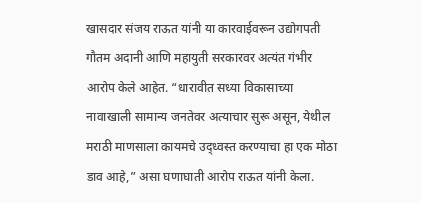खासदार संजय राऊत यांनी या कारवाईवरून उद्योगपती गौतम अदानी आणि महायुती सरकारवर अत्यंत गंभीर आरोप केले आहेत. “धारावीत सध्या विकासाच्या नावाखाली सामान्य जनतेवर अत्याचार सुरू असून, येथील मराठी माणसाला कायमचे उद्ध्वस्त करण्याचा हा एक मोठा डाव आहे,” असा घणाघाती आरोप राऊत यांनी केला.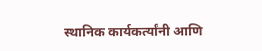स्थानिक कार्यकर्त्यांनी आणि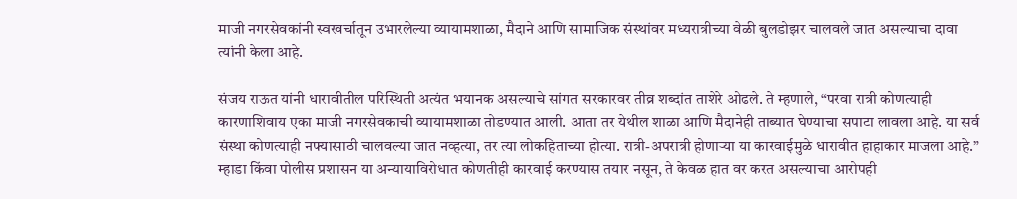माजी नगरसेवकांनी स्वखर्चातून उभारलेल्या व्यायामशाळा, मैदाने आणि सामाजिक संस्थांवर मध्यरात्रीच्या वेळी बुलडोझर चालवले जात असल्याचा दावा त्यांनी केला आहे.

संजय राऊत यांनी धारावीतील परिस्थिती अत्यंत भयानक असल्याचे सांगत सरकारवर तीव्र शब्दांत ताशेरे ओढले. ते म्हणाले, “परवा रात्री कोणत्याही कारणाशिवाय एका माजी नगरसेवकाची व्यायामशाळा तोडण्यात आली. आता तर येथील शाळा आणि मैदानेही ताब्यात घेण्याचा सपाटा लावला आहे. या सर्व संस्था कोणत्याही नफ्यासाठी चालवल्या जात नव्हत्या, तर त्या लोकहिताच्या होत्या. रात्री-अपरात्री होणाऱ्या या कारवाईमुळे धारावीत हाहाकार माजला आहे.” म्हाडा किंवा पोलीस प्रशासन या अन्यायाविरोधात कोणतीही कारवाई करण्यास तयार नसून, ते केवळ हात वर करत असल्याचा आरोपही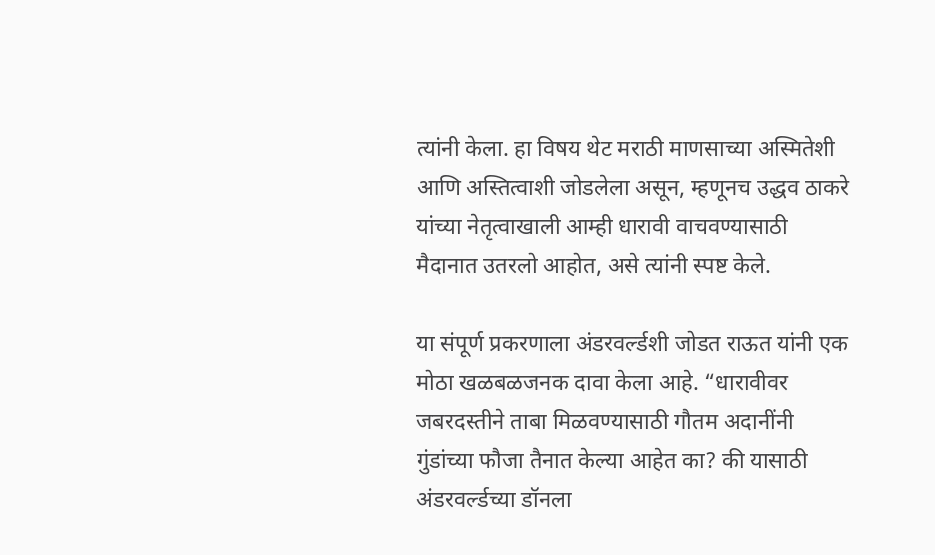त्यांनी केला. हा विषय थेट मराठी माणसाच्या अस्मितेशी आणि अस्तित्वाशी जोडलेला असून, म्हणूनच उद्धव ठाकरे यांच्या नेतृत्वाखाली आम्ही धारावी वाचवण्यासाठी मैदानात उतरलो आहोत, असे त्यांनी स्पष्ट केले.

या संपूर्ण प्रकरणाला अंडरवर्ल्डशी जोडत राऊत यांनी एक मोठा खळबळजनक दावा केला आहे. “धारावीवर जबरदस्तीने ताबा मिळवण्यासाठी गौतम अदानींनी गुंडांच्या फौजा तैनात केल्या आहेत का? की यासाठी अंडरवर्ल्डच्या डॉनला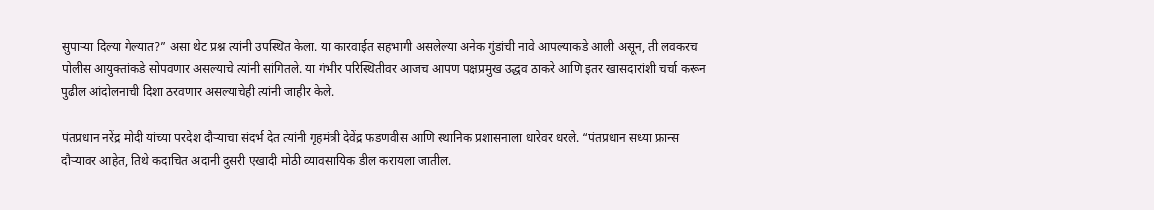सुपाऱ्या दिल्या गेल्यात?” असा थेट प्रश्न त्यांनी उपस्थित केला. या कारवाईत सहभागी असलेल्या अनेक गुंडांची नावे आपल्याकडे आली असून, ती लवकरच पोलीस आयुक्तांकडे सोपवणार असल्याचे त्यांनी सांगितले. या गंभीर परिस्थितीवर आजच आपण पक्षप्रमुख उद्धव ठाकरे आणि इतर खासदारांशी चर्चा करून पुढील आंदोलनाची दिशा ठरवणार असल्याचेही त्यांनी जाहीर केले.

पंतप्रधान नरेंद्र मोदी यांच्या परदेश दौऱ्याचा संदर्भ देत त्यांनी गृहमंत्री देवेंद्र फडणवीस आणि स्थानिक प्रशासनाला धारेवर धरले. “पंतप्रधान सध्या फ्रान्स दौऱ्यावर आहेत, तिथे कदाचित अदानी दुसरी एखादी मोठी व्यावसायिक डील करायला जातील.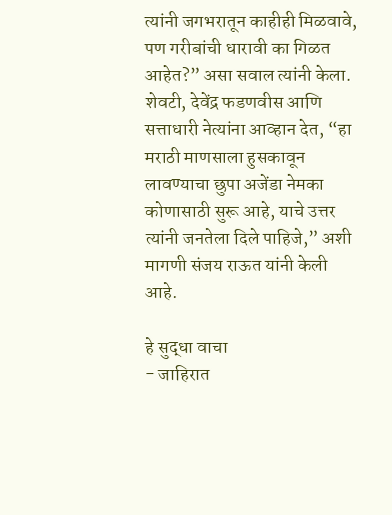त्यांनी जगभरातून काहीही मिळवावे, पण गरीबांची धारावी का गिळत आहेत?” असा सवाल त्यांनी केला. शेवटी, देवेंद्र फडणवीस आणि सत्ताधारी नेत्यांना आव्हान देत, “हा मराठी माणसाला हुसकावून लावण्याचा छुपा अजेंडा नेमका कोणासाठी सुरू आहे, याचे उत्तर त्यांनी जनतेला दिले पाहिजे,” अशी मागणी संजय राऊत यांनी केली आहे.

हे सुद्धा वाचा
- जाहिरात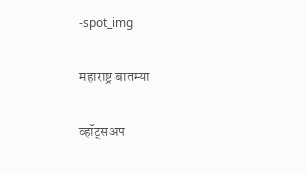-spot_img

महाराष्ट्र बातम्या

व्हॉट्सअप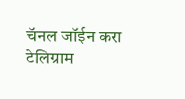चॅनल जॉईन करा
टेलिग्राम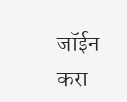जॉईन करा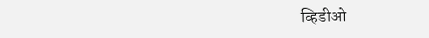व्हिडीओ